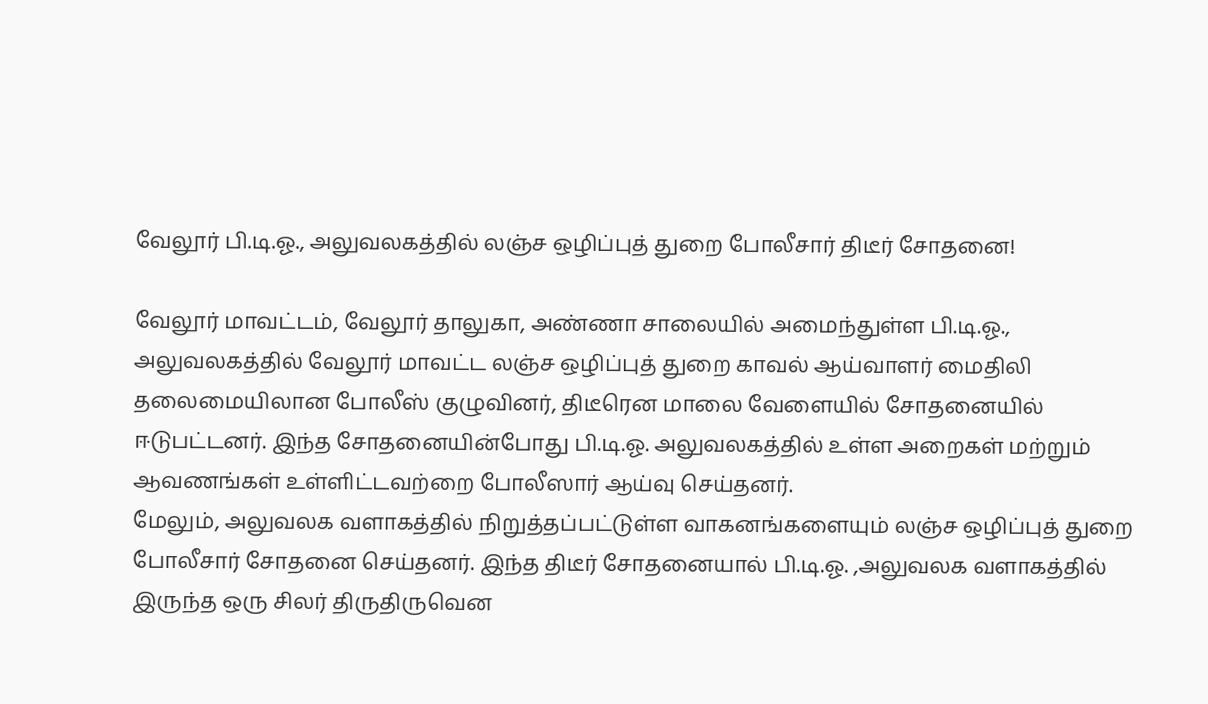வேலூர் பி.டி.ஓ., அலுவலகத்தில் லஞ்ச ஒழிப்புத் துறை போலீசார் திடீர் சோதனை!

வேலூர் மாவட்டம், வேலூர் தாலுகா, அண்ணா சாலையில் அமைந்துள்ள பி.டி.ஓ., அலுவலகத்தில் வேலூர் மாவட்ட லஞ்ச ஒழிப்புத் துறை காவல் ஆய்வாளர் மைதிலி தலைமையிலான போலீஸ் குழுவினர், திடீரென மாலை வேளையில் சோதனையில் ஈடுபட்டனர். இந்த சோதனையின்போது பி.டி.ஓ. அலுவலகத்தில் உள்ள அறைகள் மற்றும் ஆவணங்கள் உள்ளிட்டவற்றை போலீஸார் ஆய்வு செய்தனர்.
மேலும், அலுவலக வளாகத்தில் நிறுத்தப்பட்டுள்ள வாகனங்களையும் லஞ்ச ஒழிப்புத் துறை போலீசார் சோதனை செய்தனர். இந்த திடீர் சோதனையால் பி.டி.ஓ. ,அலுவலக வளாகத்தில் இருந்த ஒரு சிலர் திருதிருவென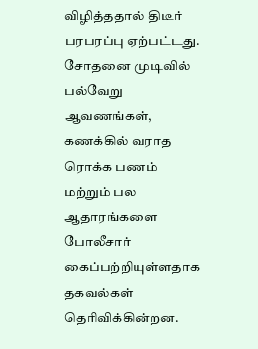விழித்ததால் திடீர் பரபரப்பு ஏற்பட்டது. சோதனை முடிவில் பல்வேறு ஆவணங்கள், கணக்கில் வராத ரொக்க பணம் மற்றும் பல ஆதாரங்களை போலீசார் கைப்பற்றியுள்ளதாக தகவல்கள் தெரிவிக்கின்றன.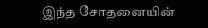இந்த சோதனையின்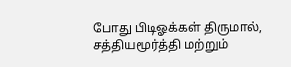போது பிடிஓக்கள் திருமால், சத்தியமூர்த்தி மற்றும்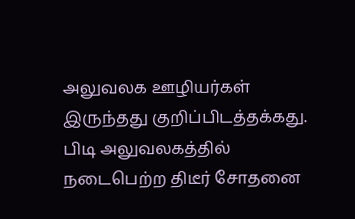அலுவலக ஊழியர்கள் இருந்தது குறிப்பிடத்தக்கது. பிடி அலுவலகத்தில் நடைபெற்ற திடீர் சோதனை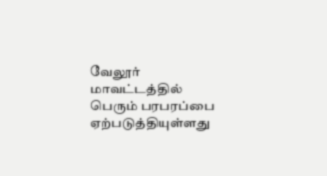வேலூர் மாவட்டத்தில் பெரும் பரபரப்பை ஏற்படுத்தியுள்ளது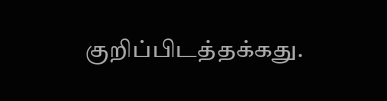குறிப்பிடத்தக்கது.